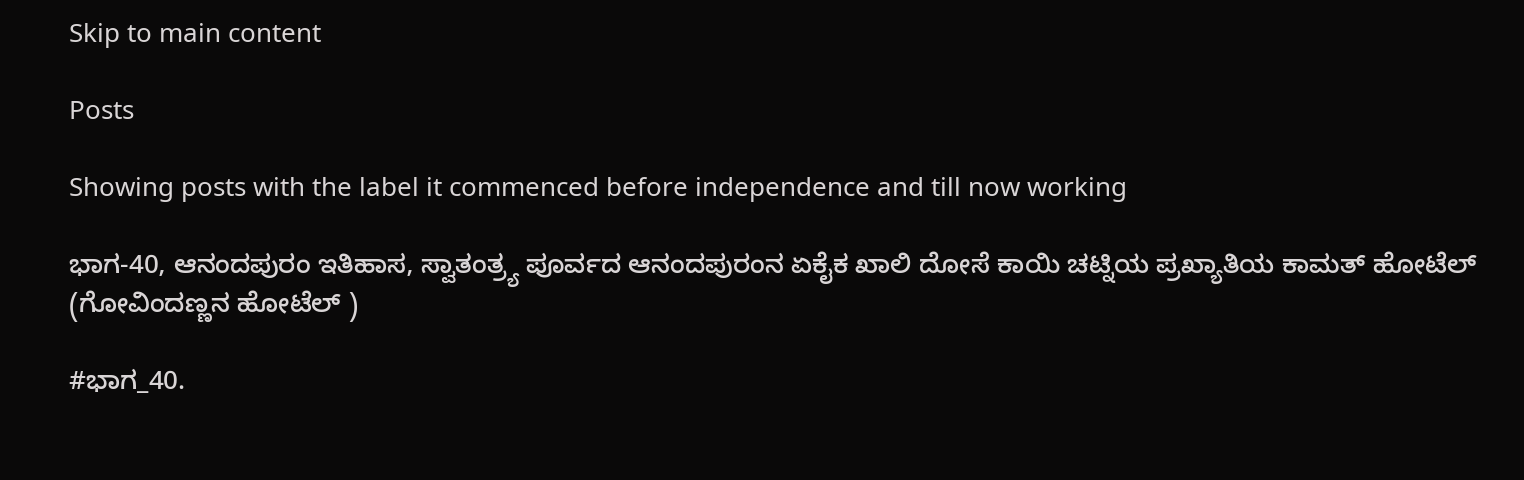Skip to main content

Posts

Showing posts with the label it commenced before independence and till now working

ಭಾಗ-40, ಆನಂದಪುರಂ ಇತಿಹಾಸ, ಸ್ವಾತಂತ್ರ್ಯ ಪೂರ್ವದ ಆನಂದಪುರಂನ ಏಕೈಕ ಖಾಲಿ ದೋಸೆ ಕಾಯಿ ಚಟ್ನಿಯ ಪ್ರಖ್ಯಾತಿಯ ಕಾಮತ್ ಹೋಟೆಲ್ (ಗೋವಿಂದಣ್ಣನ ಹೋಟೆಲ್ )

#ಭಾಗ_40.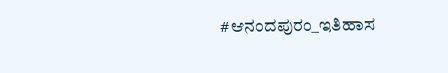#ಆನಂದಪುರಂ_ಇತಿಹಾಸ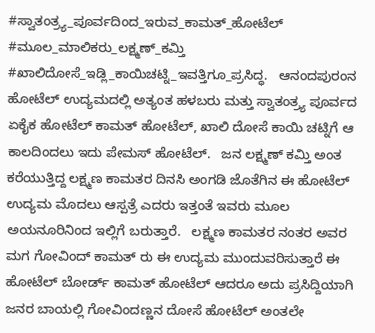#ಸ್ವಾತಂತ್ರ್ಯ_ಪೂರ್ವದಿಂದ_ಇರುವ_ಕಾಮತ್_ಹೋಟೆಲ್ #ಮೂಲ_ಮಾಲಿಕರು_ಲಕ್ಷ್ಮಣ್_ಕಮ್ತಿ #ಖಾಲಿದೋಸೆ_ಇಡ್ಲಿ_ಕಾಯಿಚಟ್ನಿ_ಇವತ್ತಿಗೂ_ಪ್ರಸಿದ್ಧ.   ಆನಂದಪುರಂನ ಹೋಟೆಲ್ ಉದ್ಯಮದಲ್ಲಿ ಅತ್ಯಂತ ಹಳಬರು ಮತ್ತು ಸ್ವಾತಂತ್ರ್ಯ ಪೂರ್ವದ ಏಕೈಕ ಹೋಟೆಲ್ ಕಾಮತ್ ಹೋಟೆಲ್, ಖಾಲಿ ದೋಸೆ ಕಾಯಿ ಚಟ್ನಿಗೆ ಆ ಕಾಲದಿಂದಲು ಇದು ಪೇಮಸ್ ಹೋಟೆಲ್.   ಜನ ಲಕ್ಷ್ಮಣ್ ಕಮ್ತಿ ಅಂತ ಕರೆಯುತ್ತಿದ್ದ ಲಕ್ಷ್ಮಣ ಕಾಮತರ ದಿನಸಿ ಅಂಗಡಿ ಜೊತೆಗಿನ ಈ ಹೋಟೆಲ್ ಉದ್ಯಮ ಮೊದಲು ಆಸ್ಪತ್ರೆ ಎದರು ಇತ್ತಂತೆ ಇವರು ಮೂಲ ಅಯನೂರಿನಿಂದ ಇಲ್ಲಿಗೆ ಬರುತ್ತಾರೆ.   ಲಕ್ಷ್ಮಣ ಕಾಮತರ ನಂತರ ಅವರ ಮಗ ಗೋವಿಂದ್ ಕಾಮತ್ ರು ಈ ಉದ್ಯಮ ಮುಂದುವರಿಸುತ್ತಾರೆ ಈ ಹೋಟೆಲ್ ಬೋರ್ಡ್ ಕಾಮತ್ ಹೋಟೆಲ್ ಆದರೂ ಅದು ಪ್ರಸಿದ್ದಿಯಾಗಿ ಜನರ ಬಾಯಲ್ಲಿ ಗೋವಿಂದಣ್ಣನ ದೋಸೆ ಹೋಟೆಲ್ ಅಂತಲೇ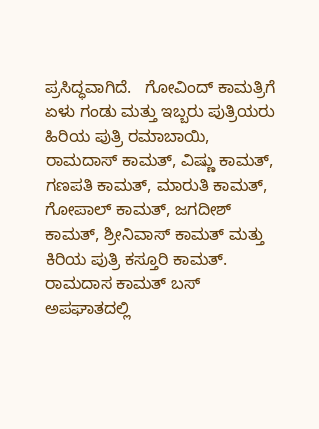ಪ್ರಸಿದ್ಧವಾಗಿದೆ.   ಗೋವಿಂದ್ ಕಾಮತ್ರಿಗೆ ಏಳು ಗಂಡು ಮತ್ತು ಇಬ್ಬರು ಪುತ್ರಿಯರು ಹಿರಿಯ ಪುತ್ರಿ ರಮಾಬಾಯಿ, ರಾಮದಾಸ್ ಕಾಮತ್, ವಿಷ್ಣು ಕಾಮತ್, ಗಣಪತಿ ಕಾಮತ್, ಮಾರುತಿ ಕಾಮತ್, ಗೋಪಾಲ್ ಕಾಮತ್, ಜಗದೀಶ್ ಕಾಮತ್, ಶ್ರೀನಿವಾಸ್ ಕಾಮತ್ ಮತ್ತು ಕಿರಿಯ ಪುತ್ರಿ ಕಸ್ತೂರಿ ಕಾಮತ್.    ರಾಮದಾಸ ಕಾಮತ್ ಬಸ್ ಅಪಘಾತದಲ್ಲಿ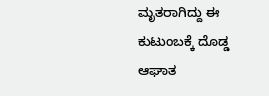ಮೃತರಾಗಿದ್ದು ಈ ಕುಟುಂಬಕ್ಕೆ ದೊಡ್ಡ ಆಘಾತ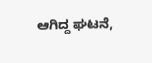ಆಗಿದ್ದ ಘಟನೆ,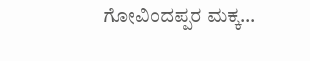ಗೋವಿಂದಪ್ಪರ ಮಕ್ಕ...